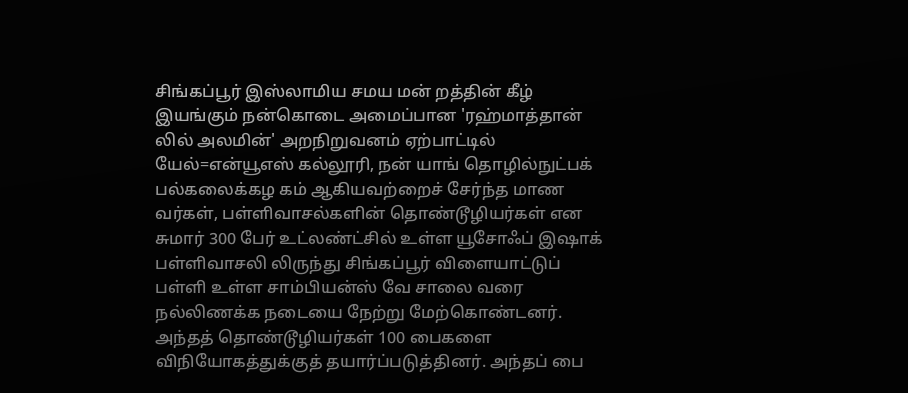சிங்கப்பூர் இஸ்லாமிய சமய மன் றத்தின் கீழ் இயங்கும் நன்கொடை அமைப்பான 'ரஹ்மாத்தான் லில் அலமின்' அறநிறுவனம் ஏற்பாட்டில் யேல்=என்யூஎஸ் கல்லூரி, நன் யாங் தொழில்நுட்பக் பல்கலைக்கழ கம் ஆகியவற்றைச் சேர்ந்த மாண வர்கள், பள்ளிவாசல்களின் தொண்டூழியர்கள் என சுமார் 300 பேர் உட்லண்ட்சில் உள்ள யூசோஃப் இஷாக் பள்ளிவாசலி லிருந்து சிங்கப்பூர் விளையாட்டுப் பள்ளி உள்ள சாம்பியன்ஸ் வே சாலை வரை நல்லிணக்க நடையை நேற்று மேற்கொண்டனர். அந்தத் தொண்டூழியர்கள் 100 பைகளை விநியோகத்துக்குத் தயார்ப்படுத்தினர். அந்தப் பை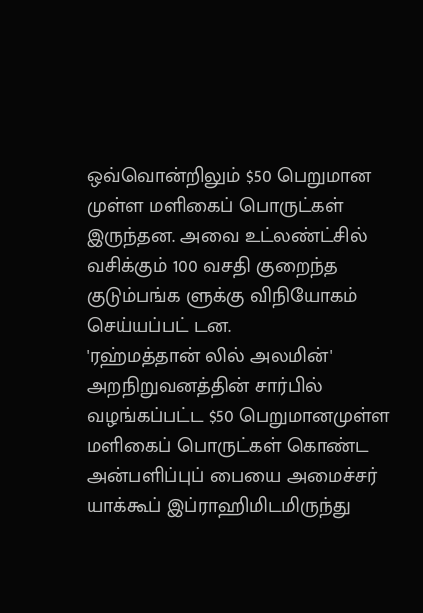ஒவ்வொன்றிலும் $50 பெறுமான முள்ள மளிகைப் பொருட்கள் இருந்தன. அவை உட்லண்ட்சில் வசிக்கும் 100 வசதி குறைந்த குடும்பங்க ளுக்கு விநியோகம் செய்யப்பட் டன.
'ரஹ்மத்தான் லில் அலமின்' அறநிறுவனத்தின் சார்பில் வழங்கப்பட்ட $50 பெறுமானமுள்ள மளிகைப் பொருட்கள் கொண்ட அன்பளிப்புப் பையை அமைச்சர் யாக்கூப் இப்ராஹிமிடமிருந்து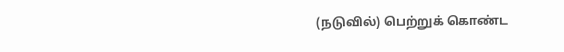(நடுவில்) பெற்றுக் கொண்ட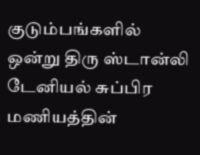குடும்பங்களில் ஒன்று திரு ஸ்டான்லி டேனியல் சுப்பிர மணியத்தின்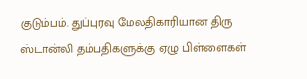குடும்பம். துப்புரவு மேலதிகாரியான திரு ஸ்டான்லி தம்பதிகளுக்கு ஏழு பிள்ளைகள்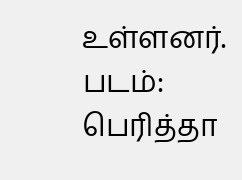உள்ளனர். படம்: பெரித்தா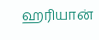ஹரியான்